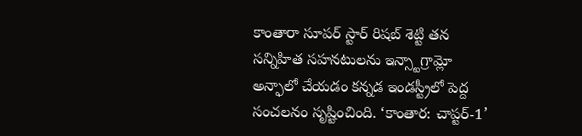కాంతారా సూపర్ స్టార్ రిషబ్ శెట్టి తన సన్నిహిత సహనటులను ఇన్స్టాగ్రామ్లో అన్ఫాలో చేయడం కన్నడ ఇండస్ట్రీలో పెద్ద సంచలనం సృష్టించింది. ‘కాంతార: చాప్టర్-1’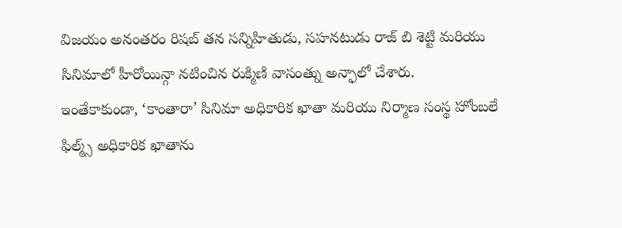విజయం అనంతరం రిషబ్ తన సన్నిహితుడు, సహనటుడు రాజ్ బి శెట్టి మరియు సినిమాలో హీరోయిన్గా నటించిన రుక్మిణి వాసంత్ను అన్ఫాలో చేశారు.
ఇంతేకాకుండా, ‘కాంతారా’ సినిమా అధికారిక ఖాతా మరియు నిర్మాణ సంస్థ హోంబలే ఫిల్మ్స్ అధికారిక ఖాతాను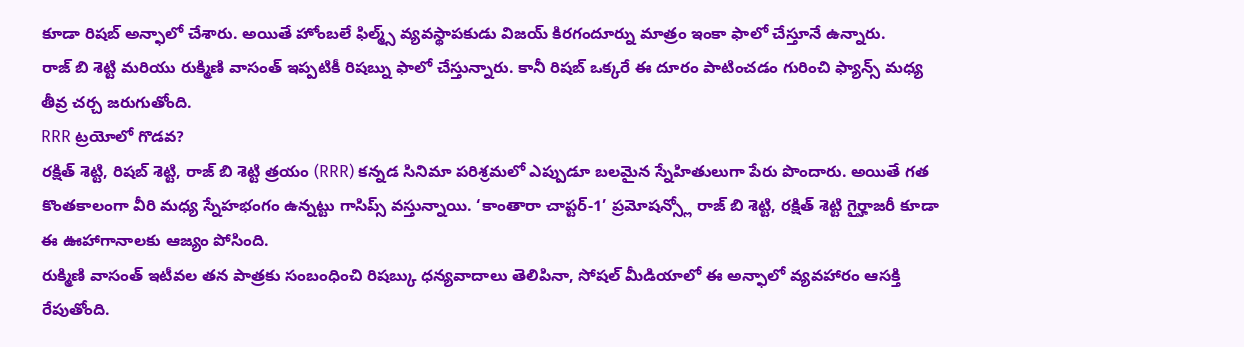కూడా రిషబ్ అన్ఫాలో చేశారు. అయితే హోంబలే ఫిల్మ్స్ వ్యవస్థాపకుడు విజయ్ కిరగందూర్ను మాత్రం ఇంకా ఫాలో చేస్తూనే ఉన్నారు.
రాజ్ బి శెట్టి మరియు రుక్మిణి వాసంత్ ఇప్పటికీ రిషబ్ను ఫాలో చేస్తున్నారు. కానీ రిషబ్ ఒక్కరే ఈ దూరం పాటించడం గురించి ఫ్యాన్స్ మధ్య తీవ్ర చర్చ జరుగుతోంది.
RRR ట్రయోలో గొడవ?
రక్షిత్ శెట్టి, రిషబ్ శెట్టి, రాజ్ బి శెట్టి త్రయం (RRR) కన్నడ సినిమా పరిశ్రమలో ఎప్పుడూ బలమైన స్నేహితులుగా పేరు పొందారు. అయితే గత కొంతకాలంగా వీరి మధ్య స్నేహభంగం ఉన్నట్టు గాసిప్స్ వస్తున్నాయి. ‘కాంతారా చాప్టర్-1’ ప్రమోషన్స్లో రాజ్ బి శెట్టి, రక్షిత్ శెట్టి గైర్హాజరీ కూడా ఈ ఊహాగానాలకు ఆజ్యం పోసింది.
రుక్మిణి వాసంత్ ఇటీవల తన పాత్రకు సంబంధించి రిషబ్కు ధన్యవాదాలు తెలిపినా, సోషల్ మీడియాలో ఈ అన్ఫాలో వ్యవహారం ఆసక్తి రేపుతోంది.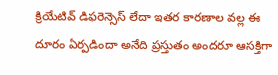క్రియేటివ్ డిఫరెన్సెస్ లేదా ఇతర కారణాల వల్ల ఈ దూరం ఏర్పడిందా అనేది ప్రస్తుతం అందరూ ఆసక్తిగా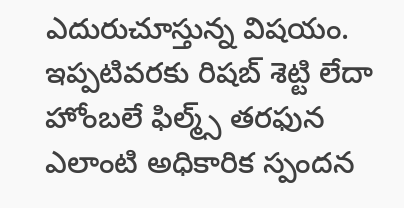ఎదురుచూస్తున్న విషయం.
ఇప్పటివరకు రిషబ్ శెట్టి లేదా హోంబలే ఫిల్మ్స్ తరఫున ఎలాంటి అధికారిక స్పందన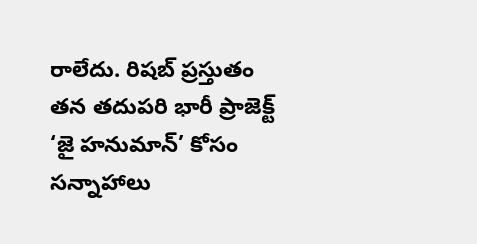రాలేదు. రిషబ్ ప్రస్తుతం తన తదుపరి భారీ ప్రాజెక్ట్ ‘జై హనుమాన్’ కోసం సన్నాహాలు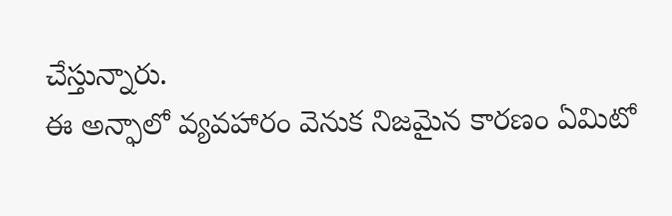చేస్తున్నారు.
ఈ అన్ఫాలో వ్యవహారం వెనుక నిజమైన కారణం ఏమిటో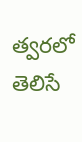త్వరలో తెలిసే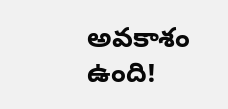అవకాశం ఉంది!